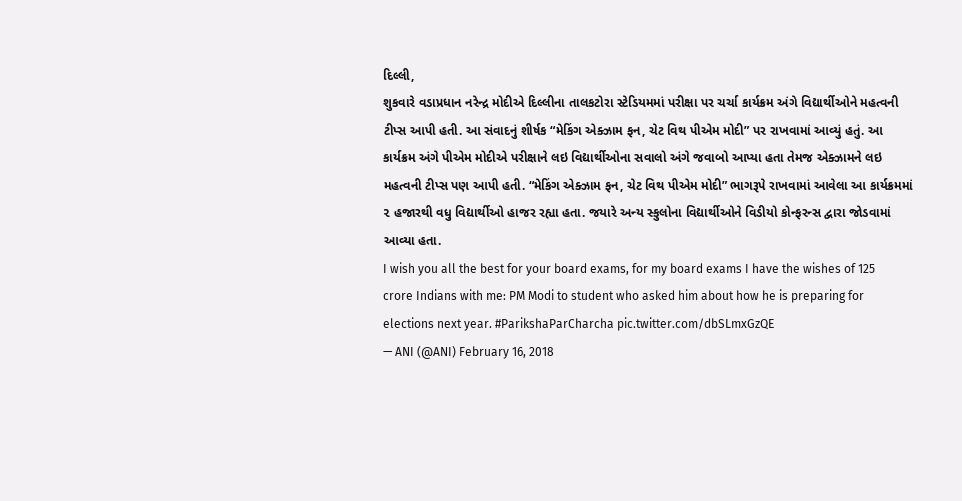દિલ્લી,
શુકવારે વડાપ્રધાન નરેન્દ્ર મોદીએ દિલ્લીના તાલકટોરા સ્ટેડિયમમાં પરીક્ષા પર ચર્ચા કાર્યક્રમ અંગે વિદ્યાર્થીઓને મહત્વની ટીપ્સ આપી હતી. આ સંવાદનું શીર્ષક “મેકિંગ એક્ઝામ ફન, ચેટ વિથ પીએમ મોદી” પર રાખવામાં આવ્યું હતું. આ કાર્યક્રમ અંગે પીએમ મોદીએ પરીક્ષાને લઇ વિદ્યાર્થીઓના સવાલો અંગે જવાબો આપ્યા હતા તેમજ એક્ઝામને લઇ મહત્વની ટીપ્સ પણ આપી હતી. “મેકિંગ એક્ઝામ ફન, ચેટ વિથ પીએમ મોદી” ભાગરૂપે રાખવામાં આવેલા આ કાર્યક્રમમાં ૨ હજારથી વધુ વિદ્યાર્થીઓ હાજર રહ્યા હતા. જયારે અન્ય સ્કુલોના વિદ્યાર્થીઓને વિડીયો કોન્ફરન્સ દ્વારા જોડવામાં આવ્યા હતા.
I wish you all the best for your board exams, for my board exams I have the wishes of 125 crore Indians with me: PM Modi to student who asked him about how he is preparing for elections next year. #ParikshaParCharcha pic.twitter.com/dbSLmxGzQE
— ANI (@ANI) February 16, 2018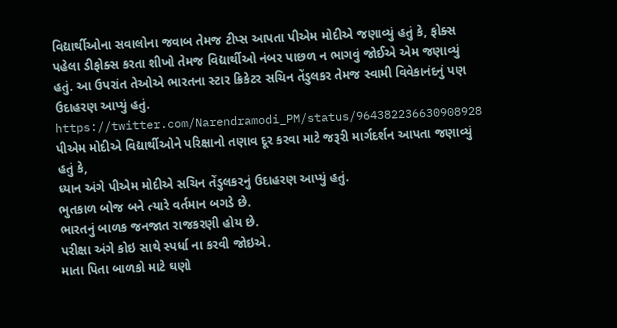વિદ્યાર્થીઓના સવાલોના જવાબ તેમજ ટીપ્સ આપતા પીએમ મોદીએ જણાવ્યું હતું કે, ફોક્સ પહેલા ડીફોક્સ કરતા શીખો તેમજ વિદ્યાર્થીઓ નંબર પાછળ ન ભાગવું જોઈએ એમ જણાવ્યું હતું. આ ઉપરાંત તેઓએ ભારતના સ્ટાર ક્રિકેટર સચિન તેંડુલકર તેમજ સ્વામી વિવેકાનંદનું પણ ઉદાહરણ આપ્યું હતું.
https://twitter.com/Narendramodi_PM/status/964382236630908928
પીએમ મોદીએ વિદ્યાર્થીઓને પરિક્ષાનો તણાવ દૂર કરવા માટે જરૂરી માર્ગદર્શન આપતા જણાવ્યું હતું કે,
ધ્યાન અંગે પીએમ મોદીએ સચિન તેંડુલકરનું ઉદાહરણ આપ્યું હતું.
ભુતકાળ બોજ બને ત્યારે વર્તમાન બગડે છે.
ભારતનું બાળક જનજાત રાજકરણી હોય છે.
પરીક્ષા અંગે કોઇ સાથે સ્પર્ધા ના કરવી જોઇએ.
માતા પિતા બાળકો માટે ઘણો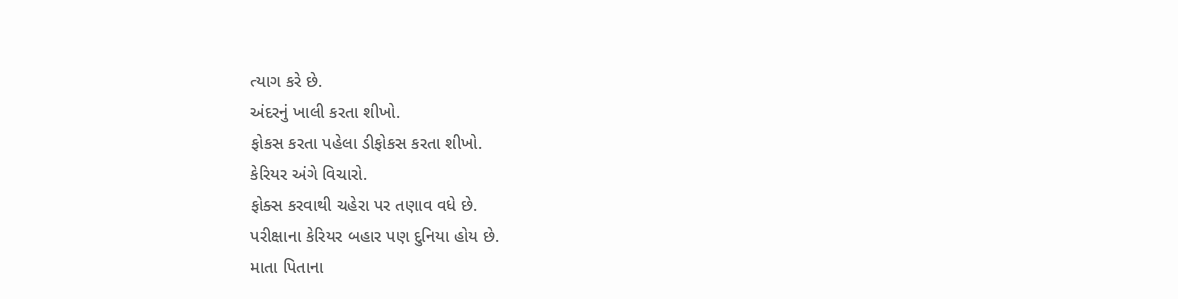ત્યાગ કરે છે.
અંદરનું ખાલી કરતા શીખો.
ફોકસ કરતા પહેલા ડીફોકસ કરતા શીખો.
કેરિયર અંગે વિચારો.
ફોક્સ કરવાથી ચહેરા પર તણાવ વધે છે.
પરીક્ષાના કેરિયર બહાર પણ દુનિયા હોય છે.
માતા પિતાના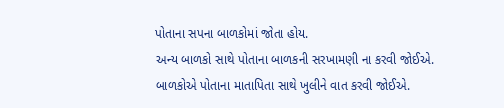પોતાના સપના બાળકોમાં જોતા હોય.
અન્ય બાળકો સાથે પોતાના બાળકની સરખામણી ના કરવી જોઈએ.
બાળકોએ પોતાના માતાપિતા સાથે ખુલીને વાત કરવી જોઈએ.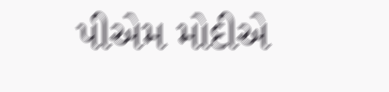પીએમ મોદીએ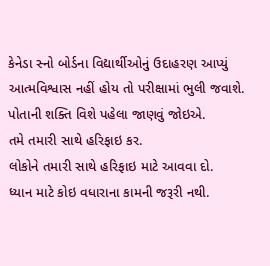કેનેડા સ્નો બોર્ડના વિદ્યાર્થીઓનું ઉદાહરણ આપ્યું
આત્મવિશ્વાસ નહીં હોય તો પરીક્ષામાં ભુલી જવાશે.
પોતાની શક્તિ વિશે પહેલા જાણવું જોઇએ.
તમે તમારી સાથે હરિફાઇ કર.
લોકોને તમારી સાથે હરિફાઇ માટે આવવા દો.
ધ્યાન માટે કોઇ વધારાના કામની જરૂરી નથી.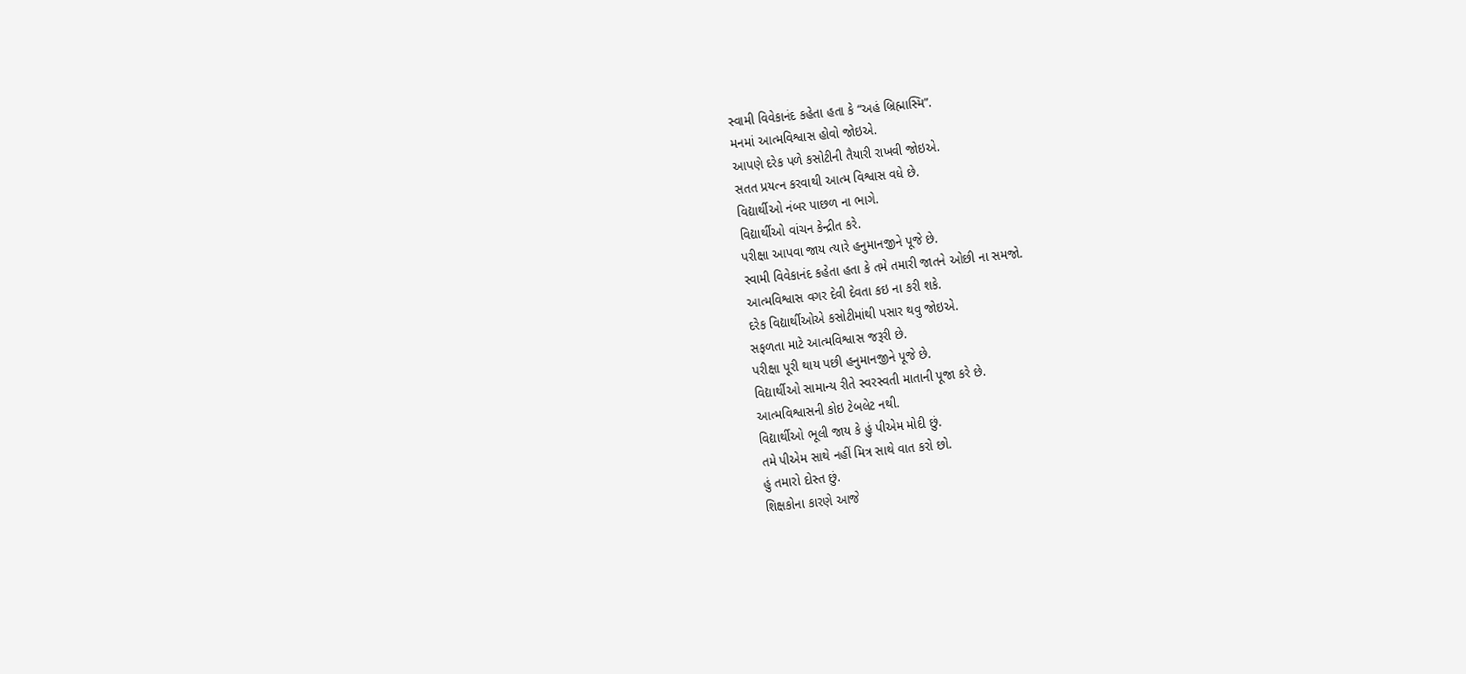સ્વામી વિવેકાનંદ કહેતા હતા કે “અહં બ્રિહ્માસ્મિ”.
મનમાં આત્મવિશ્વાસ હોવો જોઇએ.
આપણે દરેક પળે કસોટીની તૈયારી રાખવી જોઇએ.
સતત પ્રયત્ન કરવાથી આત્મ વિશ્વાસ વધે છે.
વિદ્યાર્થીઓ નંબર પાછળ ના ભાગે.
વિદ્યાર્થીઓ વાંચન કેન્દ્રીત કરે.
પરીક્ષા આપવા જાય ત્યારે હનુમાનજીને પૂજે છે.
સ્વામી વિવેકાનંદ કહેતા હતા કે તમે તમારી જાતને ઓછી ના સમજો.
આત્મવિશ્વાસ વગર દેવી દેવતા કઇ ના કરી શકે.
દરેક વિદ્યાર્થીઓએ કસોટીમાંથી પસાર થવુ જોઇએ.
સફળતા માટે આત્મવિશ્વાસ જરૂરી છે.
પરીક્ષા પૂરી થાય પછી હનુમાનજીને પૂજે છે.
વિદ્યાર્થીઓ સામાન્ય રીતે સ્વરસ્વતી માતાની પૂજા કરે છે.
આત્મવિશ્વાસની કોઇ ટેબલેટ નથી.
વિદ્યાર્થીઓ ભૂલી જાય કે હું પીએમ મોદી છું.
તમે પીએમ સાથે નહીં મિત્ર સાથે વાત કરો છો.
હું તમારો દોસ્ત છું.
શિક્ષકોના કારણે આજે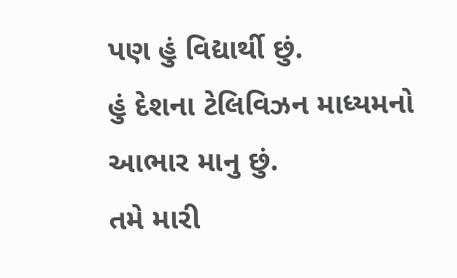પણ હું વિદ્યાર્થી છું.
હું દેશના ટેલિવિઝન માધ્યમનો આભાર માનુ છું.
તમે મારી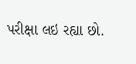પરીક્ષા લઇ રહ્યા છો.